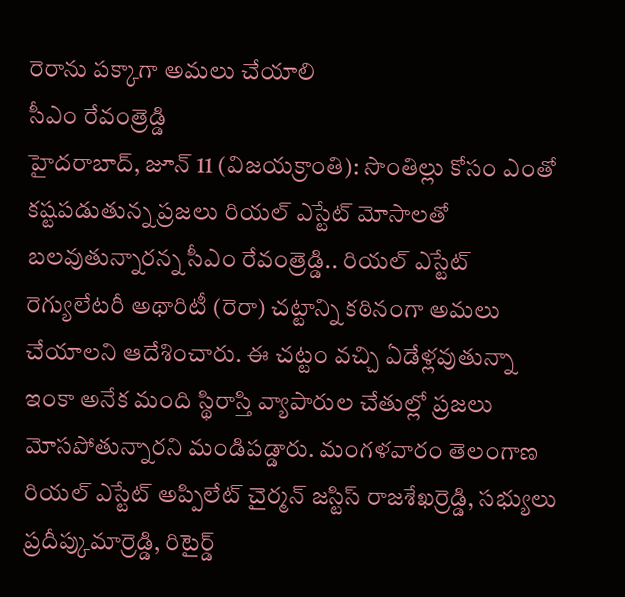రెరాను పక్కాగా అమలు చేయాలి
సీఎం రేవంత్రెడ్డి
హైదరాబాద్, జూన్ 11 (విజయక్రాంతి): సొంతిల్లు కోసం ఎంతో కష్టపడుతున్న ప్రజలు రియల్ ఎస్టేట్ మోసాలతో బలవుతున్నారన్న సీఎం రేవంత్రెడ్డి.. రియల్ ఎస్టేట్ రెగ్యులేటరీ అథారిటీ (రెరా) చట్టాన్ని కఠినంగా అమలు చేయాలని ఆదేశించారు. ఈ చట్టం వచ్చి ఏడేళ్లవుతున్నా ఇంకా అనేక మంది స్థిరాస్తి వ్యాపారుల చేతుల్లో ప్రజలు మోసపోతున్నారని మండిపడ్డారు. మంగళవారం తెలంగాణ రియల్ ఎస్టేట్ అప్పిలేట్ చైర్మన్ జస్టిస్ రాజశేఖర్రెడ్డి, సభ్యులు ప్రదీప్కుమార్రెడ్డి, రిటైర్డ్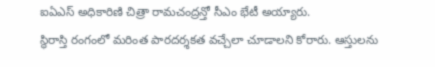ఐఏఎస్ అధికారిణి చిత్రా రామచంద్రన్తో సీఎం భేటీ అయ్యారు.
స్థిరాస్తి రంగంలో మరింత పారదర్శకత వచ్చేలా చూడాలని కోరారు. ఆస్తులను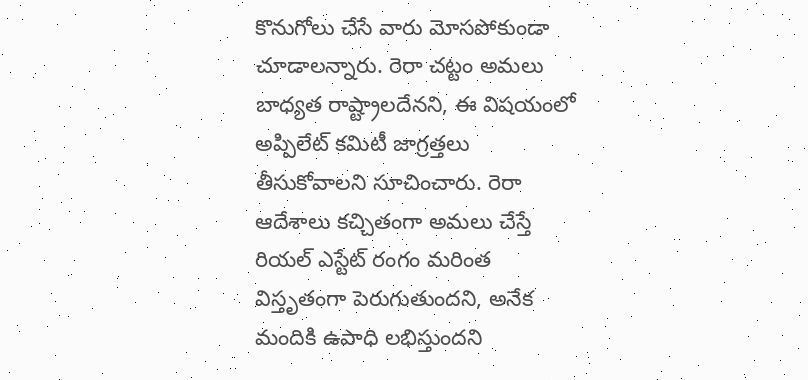కొనుగోలు చేసే వారు మోసపోకుండా చూడాలన్నారు. రెరా చట్టం అమలు బాధ్యత రాష్ట్రాలదేనని, ఈ విషయంలో అప్పిలేట్ కమిటీ జాగ్రత్తలు తీసుకోవాలని సూచించారు. రెరా ఆదేశాలు కచ్చితంగా అమలు చేస్తే రియల్ ఎస్టేట్ రంగం మరింత విస్తృతంగా పెరుగుతుందని, అనేక మందికి ఉపాధి లభిస్తుందని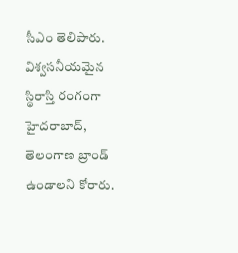సీఎం తెలిపారు. విశ్వసనీయమైన స్థిరాస్తి రంగంగా హైదరాబాద్, తెలంగాణ బ్రాండ్ ఉండాలని కోరారు.